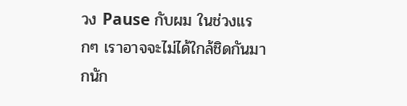วง Pause กับผม ในช่วงแรกๆ เราอาจจะไม่ได้ใกล้ชิดกันมากนัก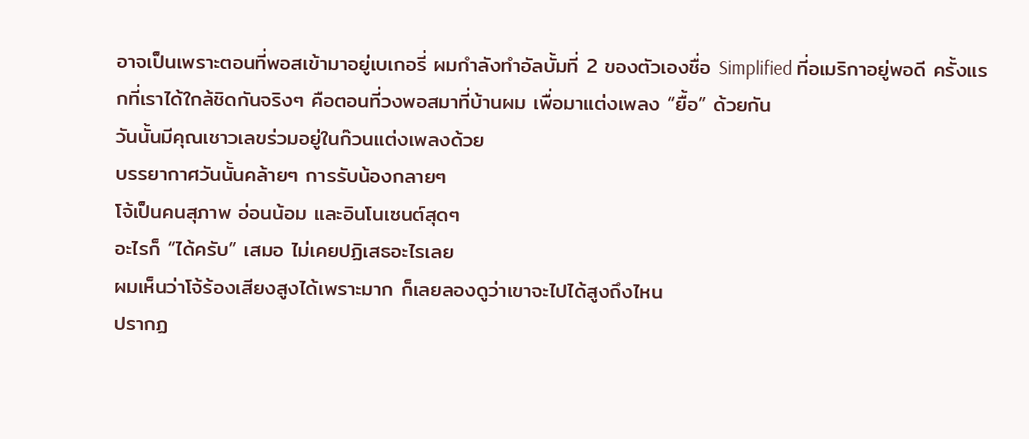อาจเป็นเพราะตอนที่พอสเข้ามาอยู่เบเกอรี่ ผมกำลังทำอัลบั้มที่ 2 ของตัวเองชื่อ Simplified ที่อเมริกาอยู่พอดี ครั้งแรกที่เราได้ใกล้ชิดกันจริงๆ คือตอนที่วงพอสมาที่บ้านผม เพื่อมาแต่งเพลง “ยื้อ” ด้วยกัน
วันนั้นมีคุณเชาวเลขร่วมอยู่ในก๊วนแต่งเพลงด้วย
บรรยากาศวันนั้นคล้ายๆ การรับน้องกลายๆ
โจ้เป็นคนสุภาพ อ่อนน้อม และอินโนเซนต์สุดๆ
อะไรก็ “ได้ครับ” เสมอ ไม่เคยปฏิเสธอะไรเลย
ผมเห็นว่าโจ้ร้องเสียงสูงได้เพราะมาก ก็เลยลองดูว่าเขาจะไปได้สูงถึงไหน
ปรากฏ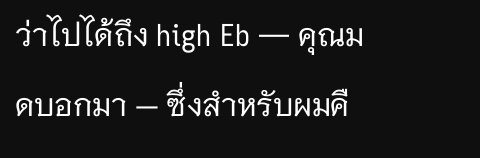ว่าไปได้ถึง high Eb — คุณมดบอกมา — ซึ่งสำหรับผมคื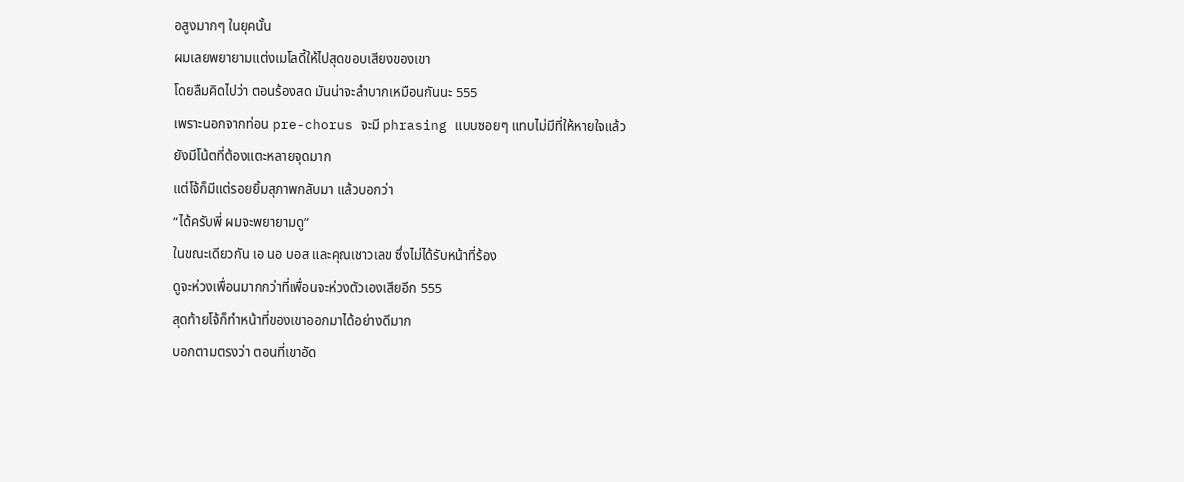อสูงมากๆ ในยุคนั้น
ผมเลยพยายามแต่งเมโลดี้ให้ไปสุดขอบเสียงของเขา
โดยลืมคิดไปว่า ตอนร้องสด มันน่าจะลำบากเหมือนกันนะ 555
เพราะนอกจากท่อน pre-chorus จะมี phrasing แบบซอยๆ แทบไม่มีที่ให้หายใจแล้ว
ยังมีโน้ตที่ต้องแตะหลายจุดมาก
แต่โจ้ก็มีแต่รอยยิ้มสุภาพกลับมา แล้วบอกว่า
“ได้ครับพี่ ผมจะพยายามดู”
ในขณะเดียวกัน เอ นอ บอส และคุณเชาวเลข ซึ่งไม่ได้รับหน้าที่ร้อง
ดูจะห่วงเพื่อนมากกว่าที่เพื่อนจะห่วงตัวเองเสียอีก 555
สุดท้ายโจ้ก็ทำหน้าที่ของเขาออกมาได้อย่างดีมาก
บอกตามตรงว่า ตอนที่เขาอัด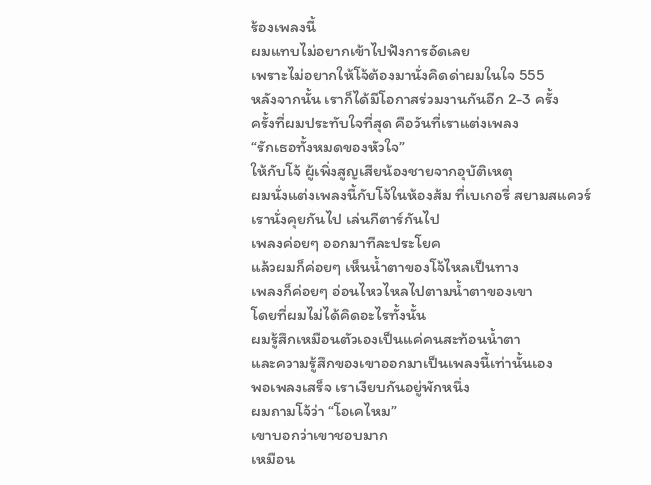ร้องเพลงนี้
ผมแทบไม่อยากเข้าไปฟังการอัดเลย
เพราะไม่อยากให้โจ้ต้องมานั่งคิดด่าผมในใจ 555
หลังจากนั้น เราก็ได้มีโอกาสร่วมงานกันอีก 2-3 ครั้ง
ครั้งที่ผมประทับใจที่สุด คือวันที่เราแต่งเพลง
“รักเธอทั้งหมดของหัวใจ”
ให้กับโจ้ ผู้เพิ่งสูญเสียน้องชายจากอุบัติเหตุ
ผมนั่งแต่งเพลงนี้กับโจ้ในห้องส้ม ที่เบเกอรี่ สยามสแควร์
เรานั่งคุยกันไป เล่นกีตาร์กันไป
เพลงค่อยๆ ออกมาทีละประโยค
แล้วผมก็ค่อยๆ เห็นน้ำตาของโจ้ไหลเป็นทาง
เพลงก็ค่อยๆ อ่อนไหวไหลไปตามน้ำตาของเขา
โดยที่ผมไม่ได้คิดอะไรทั้งนั้น
ผมรู้สึกเหมือนตัวเองเป็นแค่คนสะท้อนน้ำตา
และความรู้สึกของเขาออกมาเป็นเพลงนี้เท่านั้นเอง
พอเพลงเสร็จ เราเงียบกันอยู่พักหนึ่ง
ผมถามโจ้ว่า “โอเคไหม”
เขาบอกว่าเขาชอบมาก
เหมือน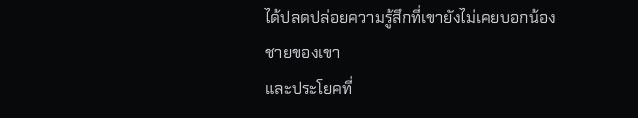ได้ปลดปล่อยความรู้สึกที่เขายังไม่เคยบอกน้องชายของเขา
และประโยคที่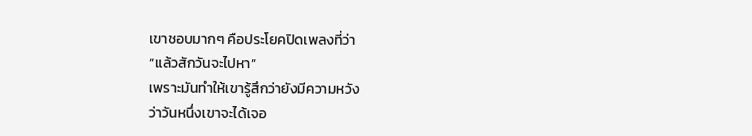เขาชอบมากๆ คือประโยคปิดเพลงที่ว่า
“แล้วสักวันจะไปหา”
เพราะมันทำให้เขารู้สึกว่ายังมีความหวัง
ว่าวันหนึ่งเขาจะได้เจอ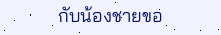กับน้องชายขอ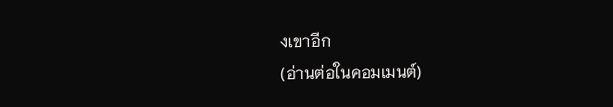งเขาอีก
(อ่านต่อในคอมเมนต์)